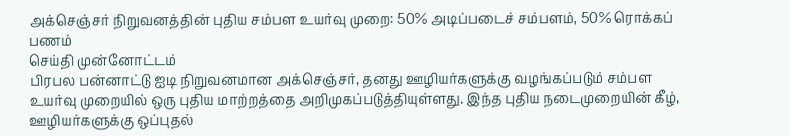அக்செஞ்சர் நிறுவனத்தின் புதிய சம்பள உயர்வு முறை: 50% அடிப்படைச் சம்பளம், 50% ரொக்கப் பணம்
செய்தி முன்னோட்டம்
பிரபல பன்னாட்டு ஐடி நிறுவனமான அக்செஞ்சர், தனது ஊழியர்களுக்கு வழங்கப்படும் சம்பள உயர்வு முறையில் ஒரு புதிய மாற்றத்தை அறிமுகப்படுத்தியுள்ளது. இந்த புதிய நடைமுறையின் கீழ், ஊழியர்களுக்கு ஒப்புதல்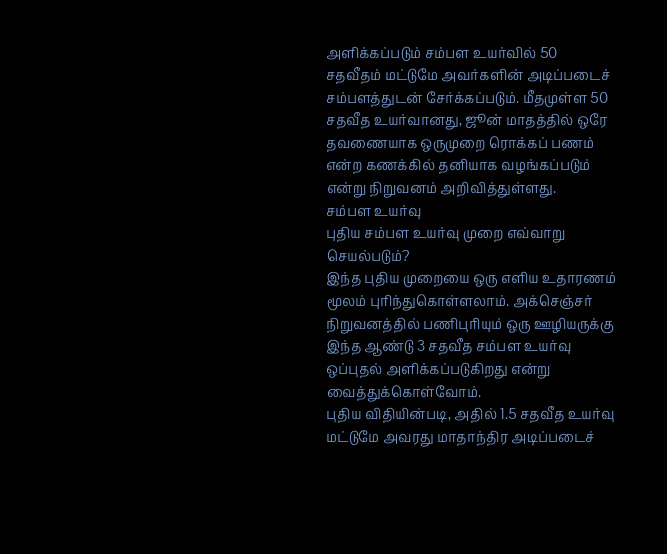அளிக்கப்படும் சம்பள உயர்வில் 50 சதவீதம் மட்டுமே அவர்களின் அடிப்படைச் சம்பளத்துடன் சேர்க்கப்படும். மீதமுள்ள 50 சதவீத உயர்வானது, ஜூன் மாதத்தில் ஒரே தவணையாக ஒருமுறை ரொக்கப் பணம் என்ற கணக்கில் தனியாக வழங்கப்படும் என்று நிறுவனம் அறிவித்துள்ளது.
சம்பள உயர்வு
புதிய சம்பள உயர்வு முறை எவ்வாறு செயல்படும்?
இந்த புதிய முறையை ஒரு எளிய உதாரணம் மூலம் புரிந்துகொள்ளலாம். அக்செஞ்சர் நிறுவனத்தில் பணிபுரியும் ஒரு ஊழியருக்கு இந்த ஆண்டு 3 சதவீத சம்பள உயர்வு ஒப்புதல் அளிக்கப்படுகிறது என்று வைத்துக்கொள்வோம்.
புதிய விதியின்படி, அதில் 1.5 சதவீத உயர்வு மட்டுமே அவரது மாதாந்திர அடிப்படைச்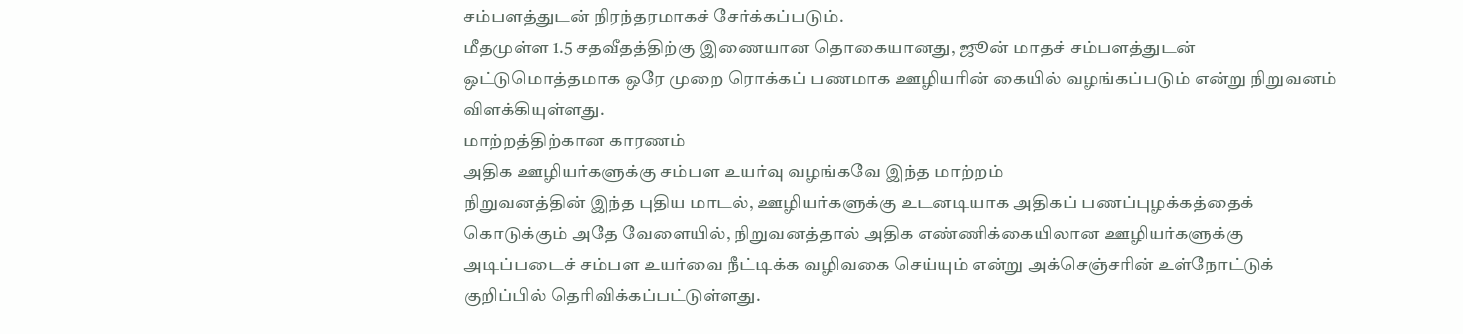சம்பளத்துடன் நிரந்தரமாகச் சேர்க்கப்படும்.
மீதமுள்ள 1.5 சதவீதத்திற்கு இணையான தொகையானது, ஜூன் மாதச் சம்பளத்துடன் ஒட்டுமொத்தமாக ஒரே முறை ரொக்கப் பணமாக ஊழியரின் கையில் வழங்கப்படும் என்று நிறுவனம் விளக்கியுள்ளது.
மாற்றத்திற்கான காரணம்
அதிக ஊழியர்களுக்கு சம்பள உயர்வு வழங்கவே இந்த மாற்றம்
நிறுவனத்தின் இந்த புதிய மாடல், ஊழியர்களுக்கு உடனடியாக அதிகப் பணப்புழக்கத்தைக் கொடுக்கும் அதே வேளையில், நிறுவனத்தால் அதிக எண்ணிக்கையிலான ஊழியர்களுக்கு அடிப்படைச் சம்பள உயர்வை நீட்டிக்க வழிவகை செய்யும் என்று அக்செஞ்சரின் உள்நோட்டுக் குறிப்பில் தெரிவிக்கப்பட்டுள்ளது.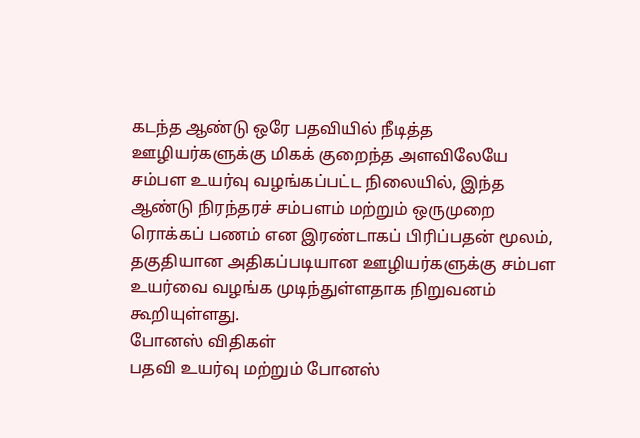கடந்த ஆண்டு ஒரே பதவியில் நீடித்த ஊழியர்களுக்கு மிகக் குறைந்த அளவிலேயே சம்பள உயர்வு வழங்கப்பட்ட நிலையில், இந்த ஆண்டு நிரந்தரச் சம்பளம் மற்றும் ஒருமுறை ரொக்கப் பணம் என இரண்டாகப் பிரிப்பதன் மூலம், தகுதியான அதிகப்படியான ஊழியர்களுக்கு சம்பள உயர்வை வழங்க முடிந்துள்ளதாக நிறுவனம் கூறியுள்ளது.
போனஸ் விதிகள்
பதவி உயர்வு மற்றும் போனஸ்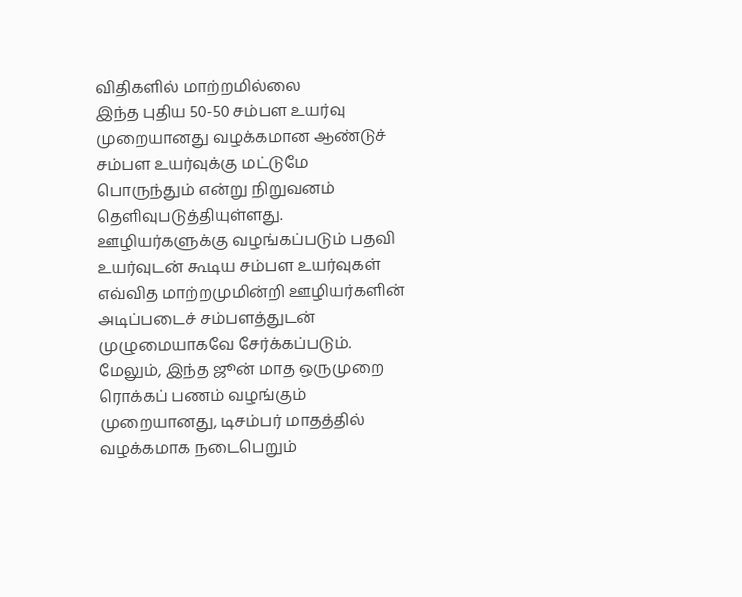விதிகளில் மாற்றமில்லை
இந்த புதிய 50-50 சம்பள உயர்வு முறையானது வழக்கமான ஆண்டுச் சம்பள உயர்வுக்கு மட்டுமே பொருந்தும் என்று நிறுவனம் தெளிவுபடுத்தியுள்ளது.
ஊழியர்களுக்கு வழங்கப்படும் பதவி உயர்வுடன் கூடிய சம்பள உயர்வுகள் எவ்வித மாற்றமுமின்றி ஊழியர்களின் அடிப்படைச் சம்பளத்துடன் முழுமையாகவே சேர்க்கப்படும்.
மேலும், இந்த ஜூன் மாத ஒருமுறை ரொக்கப் பணம் வழங்கும் முறையானது, டிசம்பர் மாதத்தில் வழக்கமாக நடைபெறும்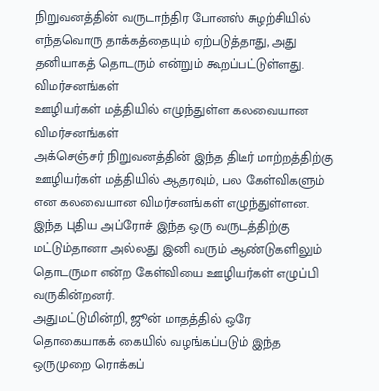நிறுவனத்தின் வருடாந்திர போனஸ் சுழற்சியில் எந்தவொரு தாக்கத்தையும் ஏற்படுத்தாது, அது தனியாகத் தொடரும் என்றும் கூறப்பட்டுள்ளது.
விமர்சனங்கள்
ஊழியர்கள் மத்தியில் எழுந்துள்ள கலவையான விமர்சனங்கள்
அக்செஞ்சர் நிறுவனத்தின் இந்த திடீர் மாற்றத்திற்கு ஊழியர்கள் மத்தியில் ஆதரவும், பல கேள்விகளும் என கலவையான விமர்சனங்கள் எழுந்துள்ளன.
இந்த புதிய அப்ரோச் இந்த ஒரு வருடத்திற்கு மட்டும்தானா அல்லது இனி வரும் ஆண்டுகளிலும் தொடருமா என்ற கேள்வியை ஊழியர்கள் எழுப்பி வருகின்றனர்.
அதுமட்டுமின்றி, ஜூன் மாதத்தில் ஒரே தொகையாகக் கையில் வழங்கப்படும் இந்த ஒருமுறை ரொக்கப்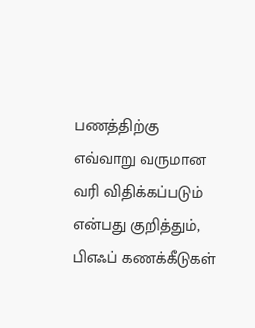பணத்திற்கு எவ்வாறு வருமான வரி விதிக்கப்படும் என்பது குறித்தும், பிஎஃப் கணக்கீடுகள்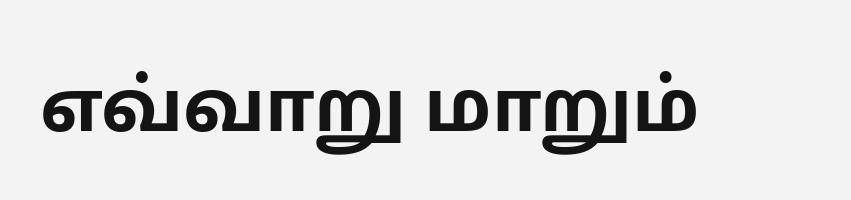எவ்வாறு மாறும்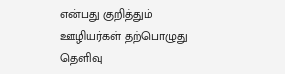என்பது குறித்தும் ஊழியர்கள் தற்பொழுது தெளிவு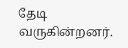தேடி வருகின்றனர்.